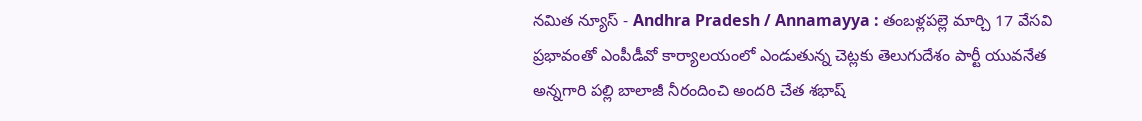నమిత న్యూస్ - Andhra Pradesh / Annamayya : తంబళ్లపల్లె మార్చి 17 వేసవి ప్రభావంతో ఎంపీడీవో కార్యాలయంలో ఎండుతున్న చెట్లకు తెలుగుదేశం పార్టీ యువనేత అన్నగారి పల్లి బాలాజీ నీరందించి అందరి చేత శభాష్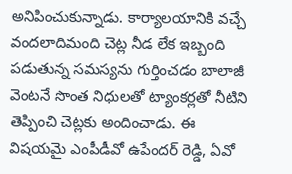అనిపించుకున్నాడు. కార్యాలయానికి వచ్చే వందలాదిమంది చెట్ల నీడ లేక ఇబ్బంది పడుతున్న సమస్యను గుర్తించడం బాలాజీ వెంటనే సొంత నిధులతో ట్యాంకర్లతో నీటిని తెప్పించి చెట్లకు అందించాడు. ఈ విషయమై ఎంపీడీవో ఉపేందర్ రెడ్డి, ఏవో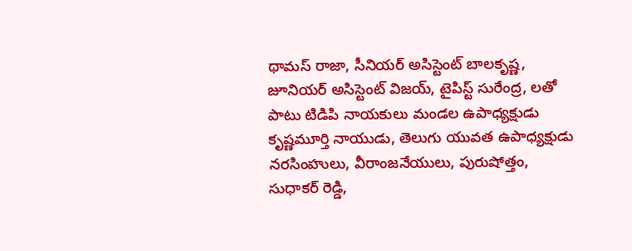థామస్ రాజా, సీనియర్ అసిస్టెంట్ బాలకృష్ణ, జూనియర్ అసిస్టెంట్ విజయ్, టైపిస్ట్ సురేంద్ర, లతో పాటు టిడిపి నాయకులు మండల ఉపాధ్యక్షుడు కృష్ణమూర్తి నాయుడు, తెలుగు యువత ఉపాధ్యక్షుడు నరసింహులు, వీరాంజనేయులు, పురుషోత్తం, సుధాకర్ రెడ్డి,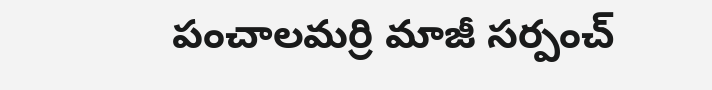పంచాలమర్రి మాజీ సర్పంచ్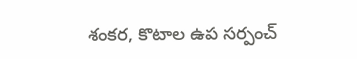శంకర, కొటాల ఉప సర్పంచ్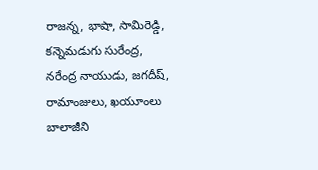రాజన్న, భాషా, సామిరెడ్డి, కన్నెమడుగు సురేంద్ర, నరేంద్ర నాయుడు, జగదీష్, రామాంజులు, ఖయూంలు బాలాజీని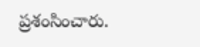ప్రశంసించారు.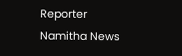Reporter
Namitha News